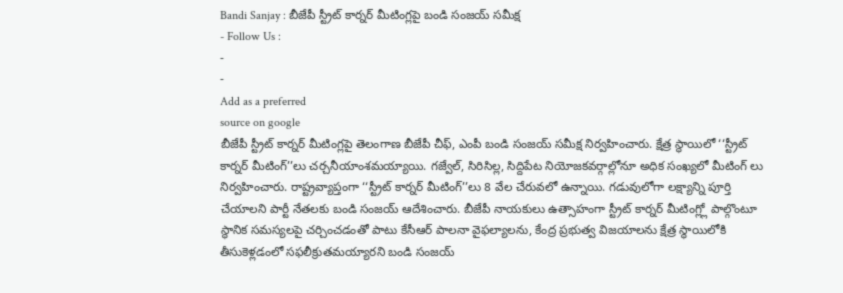Bandi Sanjay : బీజేపీ స్ట్రీట్ కార్నర్ మీటింగ్లపై బండి సంజయ్ సమీక్ష
- Follow Us :
-
-
Add as a preferred
source on google
బీజేపీ స్ట్రీట్ కార్నర్ మీటింగ్లపై తెలంగాణ బీజేపీ చీఫ్, ఎంపీ బండి సంజయ్ సమీక్ష నిర్వహించారు. క్షేత్ర స్థాయిలో ‘‘స్ట్రీట్ కార్నర్ మీటింగ్’’లు చర్చనీయాంశమయ్యాయి. గజ్వేల్, సిరిసిల్ల, సిద్దిపేట నియోజకవర్గాల్లోనూ అధిక సంఖ్యలో మీటింగ్ లు నిర్వహించారు. రాష్ట్రవ్యాప్తంగా ‘‘స్ట్రీట్ కార్నర్ మీటింగ్’’లు 8 వేల చేరువలో ఉన్నాయి. గడువులోగా లక్ష్యాన్ని పూర్తి చేయాలని పార్టీ నేతలకు బండి సంజయ్ ఆదేశించారు. బీజేపీ నాయకులు ఉత్సాహంగా స్ట్రీట్ కార్నర్ మీటింగ్ల్లో పాల్గొంటూ స్థానిక సమస్యలపై చర్చించడంతో పాటు కేసీఆర్ పాలనా వైఫల్యాలను, కేంద్ర ప్రభుత్వ విజయాలను క్షేత్ర స్థాయిలోకి తీసుకెళ్లడంలో సఫలీక్రుతమయ్యారని బండి సంజయ్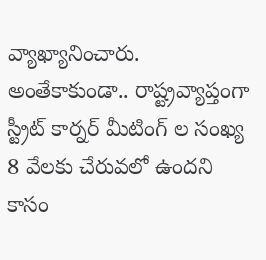వ్యాఖ్యానించారు. అంతేకాకుండా.. రాష్ట్రవ్యాప్తంగా స్ట్రీట్ కార్నర్ మీటింగ్ ల సంఖ్య 8 వేలకు చేరువలో ఉందని కాసం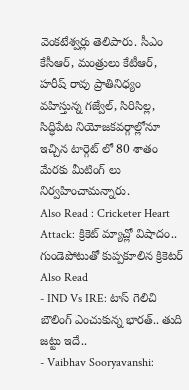వెంకటేశ్వర్లు తెలిపారు. సీఎం కేసీఆర్, మంత్రులు కేటీఆర్, హరీష్ రావు ప్రాతినిధ్యం వహిస్తున్న గజ్వేల్, సిరిసిల్ల, సిద్ధిపేట నియోజకవర్గాల్లోనూ ఇచ్చిన టార్గెట్ లో 80 శాతం మేరకు మీటింగ్ లు నిర్వహించామన్నారు.
Also Read : Cricketer Heart Attack: క్రికెట్ మ్యాచ్లో విషాదం.. గుండెపోటుతో కుప్పకూలిన క్రికెటర్
Also Read
- IND Vs IRE: టాస్ గెలిచి బౌలింగ్ ఎంచుకున్న భారత్.. తుది జట్టు ఇదే..
- Vaibhav Sooryavanshi: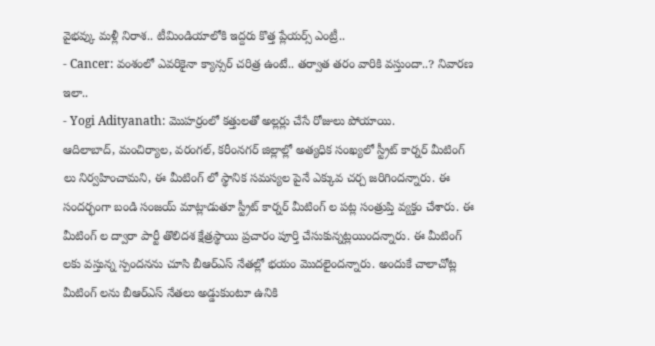వైభవ్కు మళ్లీ నిరాశ.. టీమిండియాలోకి ఇద్దరు కొత్త ప్లేయర్స్ ఎంట్రీ..
- Cancer: వంశంలో ఎవరికైనా క్యాన్సర్ చరిత్ర ఉంటే.. తర్వాత తరం వారికి వస్తుందా..? నివారణ ఇలా..
- Yogi Adityanath: మొహర్రంలో కత్తులతో అల్లర్లు చేసే రోజులు పోయాయి.
ఆదిలాబాద్, మంచిర్యాల, వరంగల్, కరీంనగర్ జిల్లాల్లో అత్యధిక సంఖ్యలో స్ట్రీట్ కార్నర్ మీటింగ్ లు నిర్వహించామని, ఈ మీటింగ్ లో స్థానిక సమస్యల పైనే ఎక్కువ చర్చ జరిగిందన్నారు. ఈ సందర్భంగా బండి సంజయ్ మాట్లాడుతూ స్ట్రీట్ కార్నర్ మీటింగ్ ల పట్ల సంత్రుప్తి వ్యక్తం చేశారు. ఈ మీటింగ్ ల ద్వారా పార్టీ తొలిదశ క్షేత్రస్థాయి ప్రచారం పూర్తి చేసుకున్నట్లయిందన్నారు. ఈ మీటింగ్ లకు వస్తున్న స్పందనను చూసి బీఆర్ఎస్ నేతల్లో భయం మొదలైందన్నారు. అందుకే చాలాచోట్ల మీటింగ్ లను బీఆర్ఎస్ నేతలు అడ్డుకుంటూ ఉనికి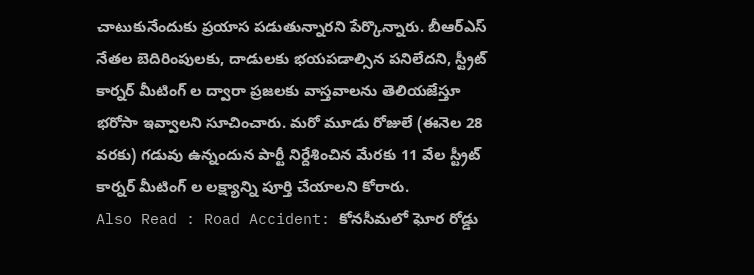చాటుకునేందుకు ప్రయాస పడుతున్నారని పేర్కొన్నారు. బీఆర్ఎస్ నేతల బెదిరింపులకు, దాడులకు భయపడాల్సిన పనిలేదని, స్ట్రీట్ కార్నర్ మీటింగ్ ల ద్వారా ప్రజలకు వాస్తవాలను తెలియజేస్తూ భరోసా ఇవ్వాలని సూచించారు. మరో మూడు రోజులే (ఈనెల 28 వరకు) గడువు ఉన్నందున పార్టీ నిర్దేశించిన మేరకు 11 వేల స్ట్రీట్ కార్నర్ మీటింగ్ ల లక్ష్యాన్ని పూర్తి చేయాలని కోరారు.
Also Read : Road Accident: కోనసీమలో ఘోర రోడ్డు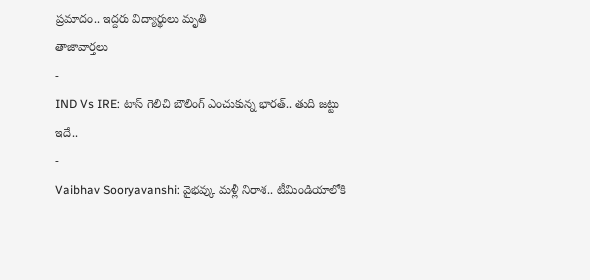ప్రమాదం.. ఇద్దరు విద్యార్థులు మృతి
తాజావార్తలు
-
IND Vs IRE: టాస్ గెలిచి బౌలింగ్ ఎంచుకున్న భారత్.. తుది జట్టు ఇదే..
-
Vaibhav Sooryavanshi: వైభవ్కు మళ్లీ నిరాశ.. టీమిండియాలోకి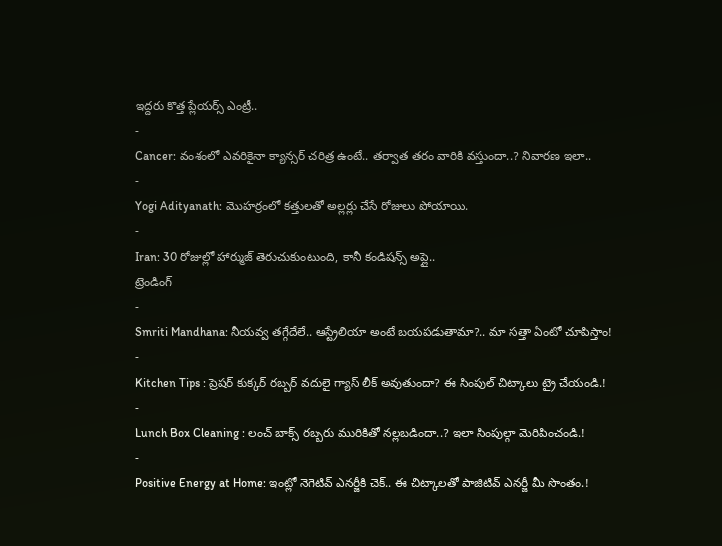ఇద్దరు కొత్త ప్లేయర్స్ ఎంట్రీ..
-
Cancer: వంశంలో ఎవరికైనా క్యాన్సర్ చరిత్ర ఉంటే.. తర్వాత తరం వారికి వస్తుందా..? నివారణ ఇలా..
-
Yogi Adityanath: మొహర్రంలో కత్తులతో అల్లర్లు చేసే రోజులు పోయాయి.
-
Iran: 30 రోజుల్లో హార్ముజ్ తెరుచుకుంటుంది, కానీ కండిషన్స్ అప్లై..
ట్రెండింగ్
-
Smriti Mandhana: నీయవ్వ తగ్గేదేలే.. ఆస్ట్రేలియా అంటే బయపడుతామా?.. మా సత్తా ఏంటో చూపిస్తాం!
-
Kitchen Tips : ప్రెషర్ కుక్కర్ రబ్బర్ వదులై గ్యాస్ లీక్ అవుతుందా? ఈ సింపుల్ చిట్కాలు ట్రై చేయండి.!
-
Lunch Box Cleaning : లంచ్ బాక్స్ రబ్బరు మురికితో నల్లబడిందా..? ఇలా సింపుల్గా మెరిపించండి.!
-
Positive Energy at Home: ఇంట్లో నెగెటివ్ ఎనర్జీకి చెక్.. ఈ చిట్కాలతో పాజిటివ్ ఎనర్జీ మీ సొంతం.!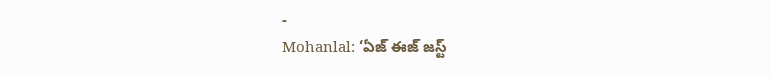-
Mohanlal: ‘ఏజ్ ఈజ్ జస్ట్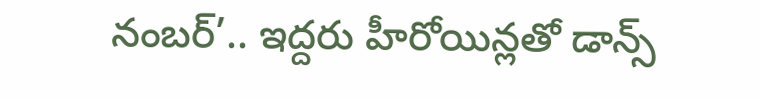నంబర్’.. ఇద్దరు హీరోయిన్లతో డాన్స్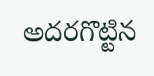అదరగొట్టిన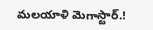మలయాళి మెగాస్టార్.!